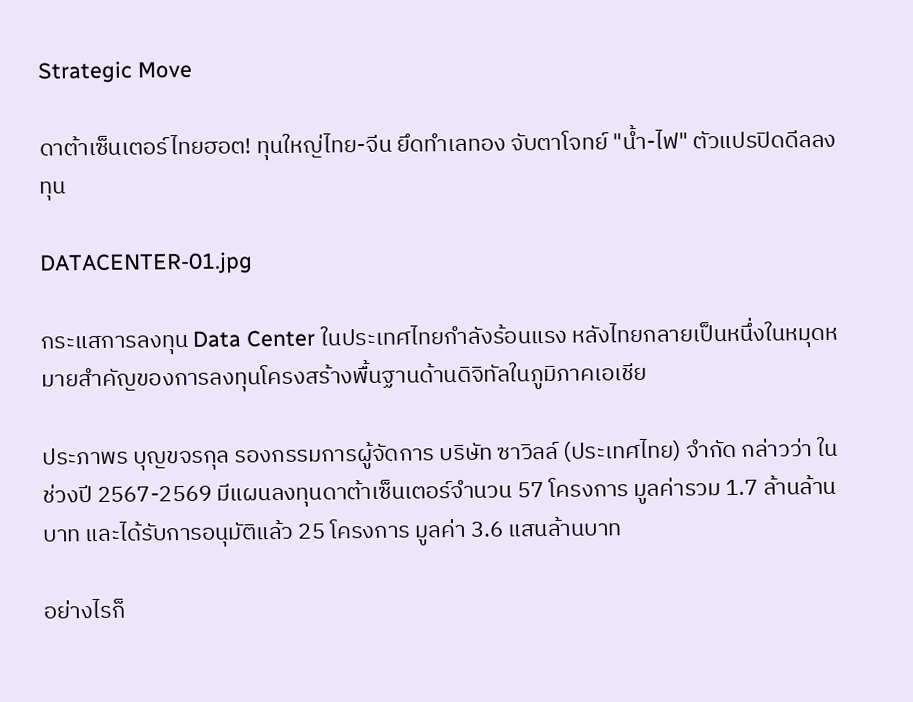Strategic Move

ดาต้าเซ็นเตอร์ไทยฮอต! ทุนใหญ่ไทย-จีน ยึดทำเลทอง จับตาโจทย์ "น้ำ-ไฟ" ตัวแปรปิดดีลลงทุน

DATACENTER-01.jpg

กระแสการลงทุน Data Center ในประเทศไทยกำลังร้อนแรง หลังไทยกลายเป็นหนึ่งในหมุดหมายสำคัญของการลงทุนโครงสร้างพื้นฐานด้านดิจิทัลในภูมิภาคเอเชีย

ประภาพร บุญขจรกุล รองกรรมการผู้จัดการ บริษัท ซาวิลล์ (ประเทศไทย) จำกัด กล่าวว่า ในช่วงปี 2567-2569 มีแผนลงทุนดาต้าเซ็นเตอร์จำนวน 57 โครงการ มูลค่ารวม 1.7 ล้านล้านบาท และได้รับการอนุมัติแล้ว 25 โครงการ มูลค่า 3.6 แสนล้านบาท

อย่างไรก็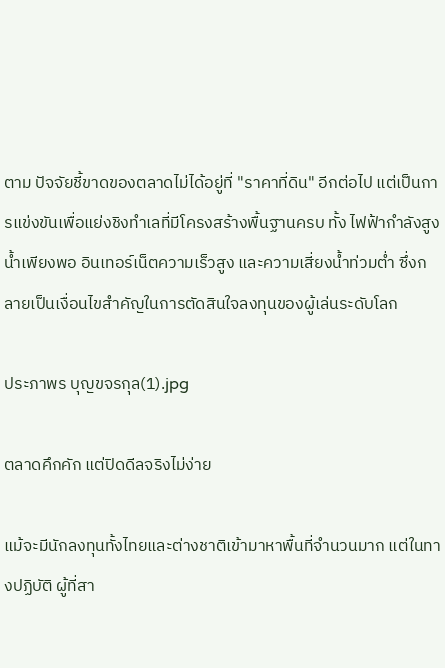ตาม ปัจจัยชี้ขาดของตลาดไม่ได้อยู่ที่ "ราคาที่ดิน" อีกต่อไป แต่เป็นการแข่งขันเพื่อแย่งชิงทำเลที่มีโครงสร้างพื้นฐานครบ ทั้ง ไฟฟ้ากำลังสูง น้ำเพียงพอ อินเทอร์เน็ตความเร็วสูง และความเสี่ยงน้ำท่วมต่ำ ซึ่งกลายเป็นเงื่อนไขสำคัญในการตัดสินใจลงทุนของผู้เล่นระดับโลก

ประภาพร บุญขจรกุล(1).jpg

ตลาดคึกคัก แต่ปิดดีลจริงไม่ง่าย

แม้จะมีนักลงทุนทั้งไทยและต่างชาติเข้ามาหาพื้นที่จำนวนมาก แต่ในทางปฏิบัติ ผู้ที่สา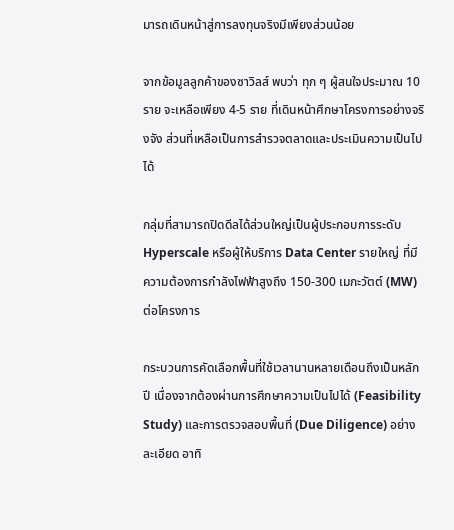มารถเดินหน้าสู่การลงทุนจริงมีเพียงส่วนน้อย

จากข้อมูลลูกค้าของซาวิลส์ พบว่า ทุก ๆ ผู้สนใจประมาณ 10 ราย จะเหลือเพียง 4-5 ราย ที่เดินหน้าศึกษาโครงการอย่างจริงจัง ส่วนที่เหลือเป็นการสำรวจตลาดและประเมินความเป็นไปได้

กลุ่มที่สามารถปิดดีลได้ส่วนใหญ่เป็นผู้ประกอบการระดับ Hyperscale หรือผู้ให้บริการ Data Center รายใหญ่ ที่มีความต้องการกำลังไฟฟ้าสูงถึง 150-300 เมกะวัตต์ (MW) ต่อโครงการ

กระบวนการคัดเลือกพื้นที่ใช้เวลานานหลายเดือนถึงเป็นหลักปี เนื่องจากต้องผ่านการศึกษาความเป็นไปได้ (Feasibility Study) และการตรวจสอบพื้นที่ (Due Diligence) อย่างละเอียด อาทิ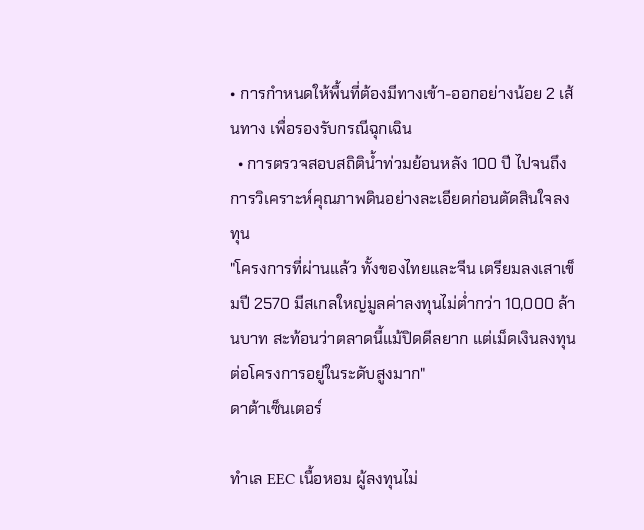• การกำหนดให้พื้นที่ต้องมีทางเข้า-ออกอย่างน้อย 2 เส้นทาง เพื่อรองรับกรณีฉุกเฉิน
  • การตรวจสอบสถิติน้ำท่วมย้อนหลัง 100 ปี ไปจนถึงการวิเคราะห์คุณภาพดินอย่างละเอียดก่อนตัดสินใจลงทุน
"โครงการที่ผ่านแล้ว ทั้งของไทยและจีน เตรียมลงเสาเข็มปี 2570 มีสเกลใหญ่มูลค่าลงทุนไม่ต่ำกว่า 10,000 ล้านบาท สะท้อนว่าตลาดนี้แม้ปิดดีลยาก แต่เม็ดเงินลงทุนต่อโครงการอยู่ในระดับสูงมาก"
ดาต้าเซ็นเตอร์

ทำเล EEC เนื้อหอม ผู้ลงทุนไม่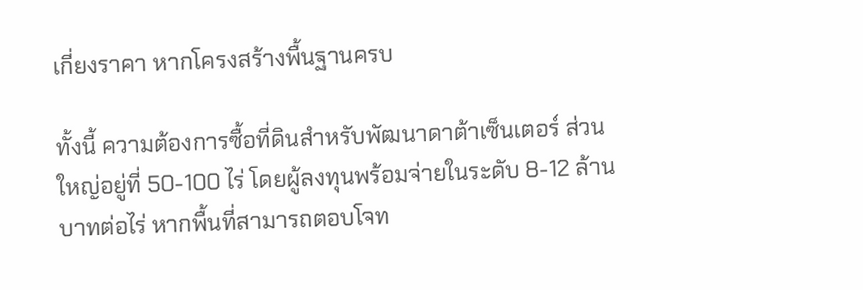เกี่ยงราคา หากโครงสร้างพื้นฐานครบ

ทั้งนี้ ความต้องการซื้อที่ดินสำหรับพัฒนาดาต้าเซ็นเตอร์ ส่วนใหญ่อยู่ที่ 50-100 ไร่ โดยผู้ลงทุนพร้อมจ่ายในระดับ 8-12 ล้านบาทต่อไร่ หากพื้นที่สามารถตอบโจท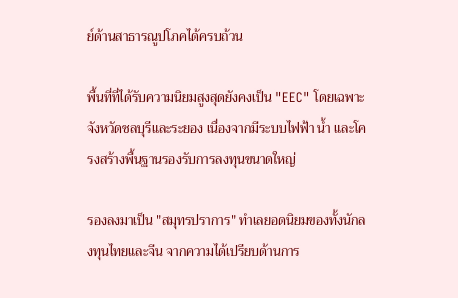ย์ด้านสาธารณูปโภคได้ครบถ้วน

พื้นที่ที่ได้รับความนิยมสูงสุดยังคงเป็น "EEC" โดยเฉพาะจังหวัดชลบุรีและระยอง เนื่องจากมีระบบไฟฟ้า น้ำ และโครงสร้างพื้นฐานรองรับการลงทุนขนาดใหญ่

รองลงมาเป็น "สมุทรปราการ" ทำเลยอดนิยมของทั้งนักลงทุนไทยและจีน จากความได้เปรียบด้านการ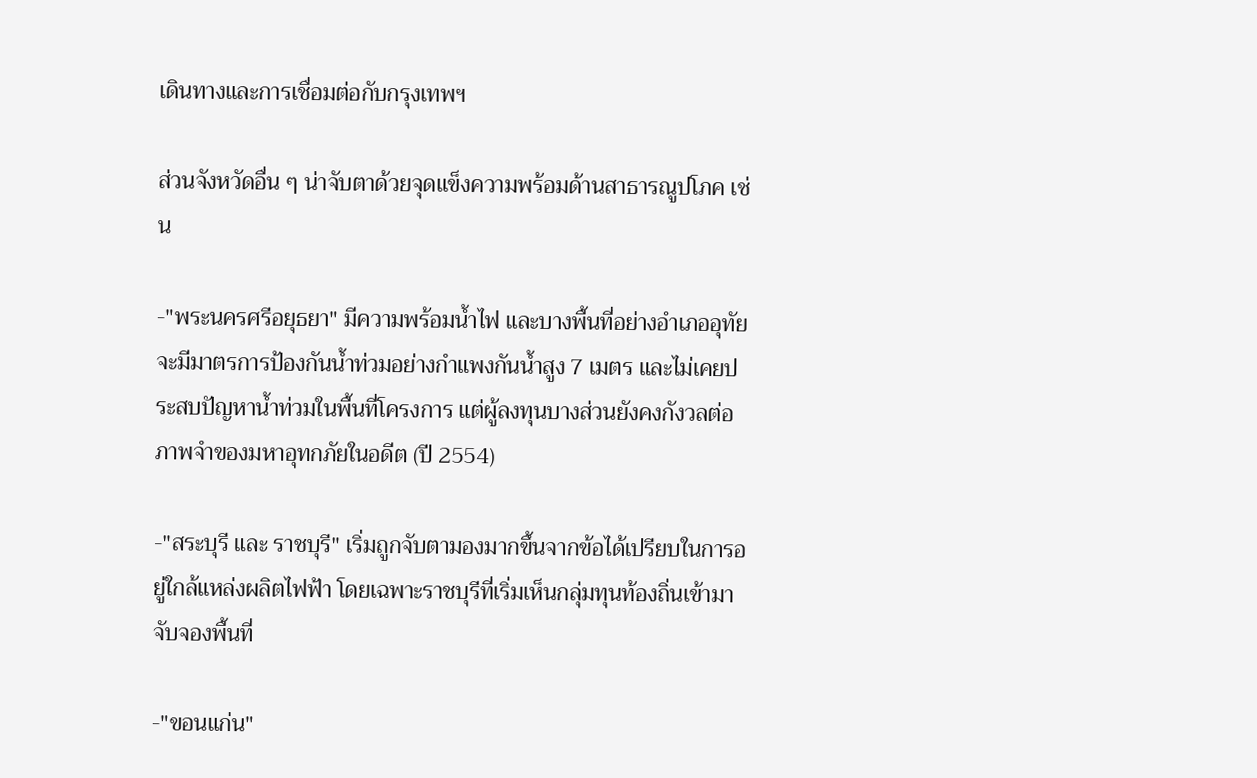เดินทางและการเชื่อมต่อกับกรุงเทพฯ

ส่วนจังหวัดอื่น ๆ น่าจับตาด้วยจุดแข็งความพร้อมด้านสาธารณูปโภค เช่น

-"พระนครศรีอยุธยา" มีความพร้อมน้ำไฟ และบางพื้นที่อย่างอำเภออุทัยจะมีมาตรการป้องกันน้ำท่วมอย่างกำแพงกันน้ำสูง 7 เมตร และไม่เคยประสบปัญหาน้ำท่วมในพื้นที่โครงการ แต่ผู้ลงทุนบางส่วนยังคงกังวลต่อภาพจำของมหาอุทกภัยในอดีต (ปี 2554)

-"สระบุรี และ ราชบุรี" เริ่มถูกจับตามองมากขึ้นจากข้อได้เปรียบในการอยู่ใกล้แหล่งผลิตไฟฟ้า โดยเฉพาะราชบุรีที่เริ่มเห็นกลุ่มทุนท้องถิ่นเข้ามาจับจองพื้นที่

-"ขอนแก่น"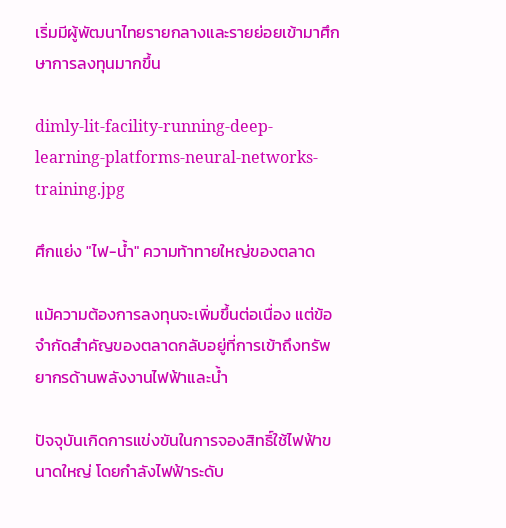เริ่มมีผู้พัฒนาไทยรายกลางและรายย่อยเข้ามาศึกษาการลงทุนมากขึ้น

dimly-lit-facility-running-deep-learning-platforms-neural-networks-training.jpg

ศึกแย่ง "ไฟ-น้ำ" ความท้าทายใหญ่ของตลาด

แม้ความต้องการลงทุนจะเพิ่มขึ้นต่อเนื่อง แต่ข้อจำกัดสำคัญของตลาดกลับอยู่ที่การเข้าถึงทรัพยากรด้านพลังงานไฟฟ้าและน้ำ

ปัจจุบันเกิดการแข่งขันในการจองสิทธิ์ใช้ไฟฟ้าขนาดใหญ่ โดยกำลังไฟฟ้าระดับ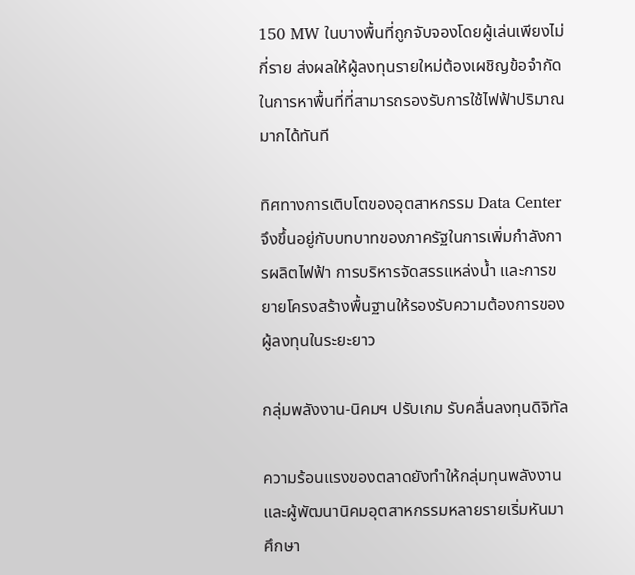150 MW ในบางพื้นที่ถูกจับจองโดยผู้เล่นเพียงไม่กี่ราย ส่งผลให้ผู้ลงทุนรายใหม่ต้องเผชิญข้อจำกัดในการหาพื้นที่ที่สามารถรองรับการใช้ไฟฟ้าปริมาณมากได้ทันที

ทิศทางการเติบโตของอุตสาหกรรม Data Center จึงขึ้นอยู่กับบทบาทของภาครัฐในการเพิ่มกำลังการผลิตไฟฟ้า การบริหารจัดสรรแหล่งน้ำ และการขยายโครงสร้างพื้นฐานให้รองรับความต้องการของผู้ลงทุนในระยะยาว

กลุ่มพลังงาน-นิคมฯ ปรับเกม รับคลื่นลงทุนดิจิทัล

ความร้อนแรงของตลาดยังทำให้กลุ่มทุนพลังงานและผู้พัฒนานิคมอุตสาหกรรมหลายรายเริ่มหันมาศึกษา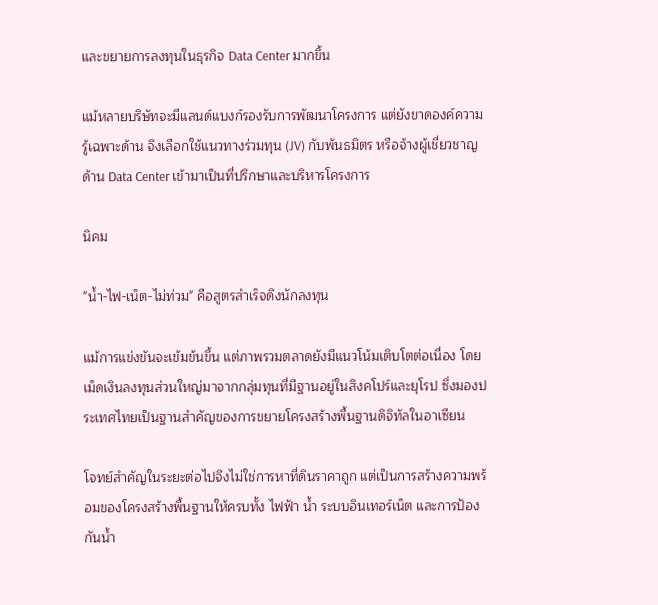และขยายการลงทุนในธุรกิจ Data Center มากขึ้น

แม้หลายบริษัทจะมีแลนด์แบงก์รองรับการพัฒนาโครงการ แต่ยังขาดองค์ความรู้เฉพาะด้าน จึงเลือกใช้แนวทางร่วมทุน (JV) กับพันธมิตร หรือจ้างผู้เชี่ยวชาญด้าน Data Center เข้ามาเป็นที่ปรึกษาและบริหารโครงการ

นิคม

"น้ำ-ไฟ-เน็ต-ไม่ท่วม" คือสูตรสำเร็จดึงนักลงทุน

แม้การแข่งขันจะเข้มข้นขึ้น แต่ภาพรวมตลาดยังมีแนวโน้มเติบโตต่อเนื่อง โดยเม็ดเงินลงทุนส่วนใหญ่มาจากกลุ่มทุนที่มีฐานอยู่ในสิงคโปร์และยุโรป ซึ่งมองประเทศไทยเป็นฐานสำคัญของการขยายโครงสร้างพื้นฐานดิจิทัลในอาเซียน

โจทย์สำคัญในระยะต่อไปจึงไม่ใช่การหาที่ดินราคาถูก แต่เป็นการสร้างความพร้อมของโครงสร้างพื้นฐานให้ครบทั้ง ไฟฟ้า น้ำ ระบบอินเทอร์เน็ต และการป้องกันน้ำ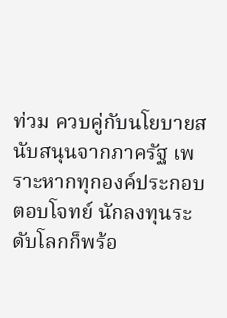ท่วม ควบคู่กับนโยบายสนับสนุนจากภาครัฐ เพราะหากทุกองค์ประกอบตอบโจทย์ นักลงทุนระดับโลกก็พร้อ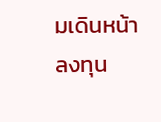มเดินหน้าลงทุน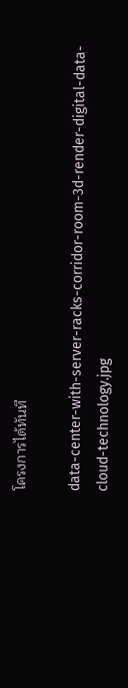โครงการได้ทันที

data-center-with-server-racks-corridor-room-3d-render-digital-data-cloud-technology.jpg